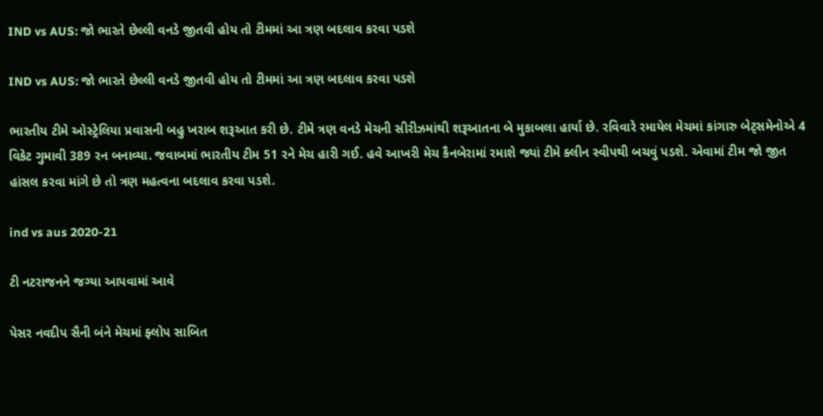IND vs AUS: જો ભારતે છેલ્લી વનડે જીતવી હોય તો ટીમમાં આ ત્રણ બદલાવ કરવા પડશે

IND vs AUS: જો ભારતે છેલ્લી વનડે જીતવી હોય તો ટીમમાં આ ત્રણ બદલાવ કરવા પડશે

ભારતીય ટીમે ઓસ્ટ્રેલિયા પ્રવાસની બહુ ખરાબ શરૂઆત કરી છે. ટીમે ત્રણ વનડે મેચની સીરીઝમાંથી શરૂઆતના બે મુકાબલા હાર્યા છે. રવિવારે રમાયેલ મેચમાં કાંગારુ બેટ્સમેનોએ 4 વિકેટ ગુમાવી 389 રન બનાવ્યા. જવાબમાં ભારતીય ટીમ 51 રને મેચ હારી ગઈ. હવે આખરી મેચ કૈનબેરામાં રમાશે જ્યાં ટીમે ક્લીન સ્વીપથી બચવું પડશે. એવામાં ટીમ જો જીત હાંસલ કરવા માંગે છે તો ત્રણ મહત્વના બદલાવ કરવા પડશે.

ind vs aus 2020-21

ટી નટરાજનને જગ્યા આપવામાં આવે

પેસર નવદીપ સૈની બંને મેચમાં ફ્લોપ સાબિત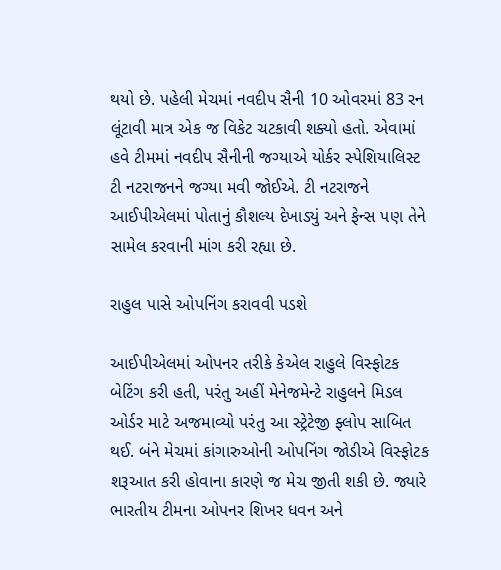થયો છે. પહેલી મેચમાં નવદીપ સૈની 10 ઓવરમાં 83 રન લૂંટાવી માત્ર એક જ વિકેટ ચટકાવી શક્યો હતો. એવામાં હવે ટીમમાં નવદીપ સૈનીની જગ્યાએ યોર્કર સ્પેશિયાલિસ્ટ ટી નટરાજનને જગ્યા મવી જોઈએ. ટી નટરાજને આઈપીએલમાં પોતાનું કૌશલ્ય દેખાડ્યું અને ફેન્સ પણ તેને સામેલ કરવાની માંગ કરી રહ્યા છે.

રાહુલ પાસે ઓપનિંગ કરાવવી પડશે

આઈપીએલમાં ઓપનર તરીકે કેએલ રાહુલે વિસ્ફોટક બેટિંગ કરી હતી, પરંતુ અહીં મેનેજમેન્ટે રાહુલને મિડલ ઓર્ડર માટે અજમાવ્યો પરંતુ આ સ્ટ્રેટેજી ફ્લોપ સાબિત થઈ. બંને મેચમાં કાંગારુઓની ઓપનિંગ જોડીએ વિસ્ફોટક શરૂઆત કરી હોવાના કારણે જ મેચ જીતી શકી છે. જ્યારે ભારતીય ટીમના ઓપનર શિખર ધવન અને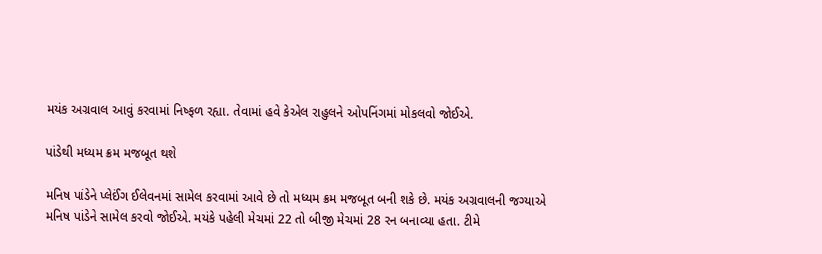મયંક અગ્રવાલ આવું કરવામાં નિષ્ફળ રહ્યા. તેવામાં હવે કેએલ રાહુલને ઓપનિંગમાં મોકલવો જોઈએ.

પાંડેથી મધ્યમ ક્રમ મજબૂત થશે

મનિષ પાંડેને પ્લેઈંગ ઈલેવનમાં સામેલ કરવામાં આવે છે તો મધ્યમ ક્રમ મજબૂત બની શકે છે. મયંક અગ્રવાલની જગ્યાએ મનિષ પાંડેને સામેલ કરવો જોઈએ. મયંકે પહેલી મેચમાં 22 તો બીજી મેચમાં 28 રન બનાવ્યા હતા. ટીમે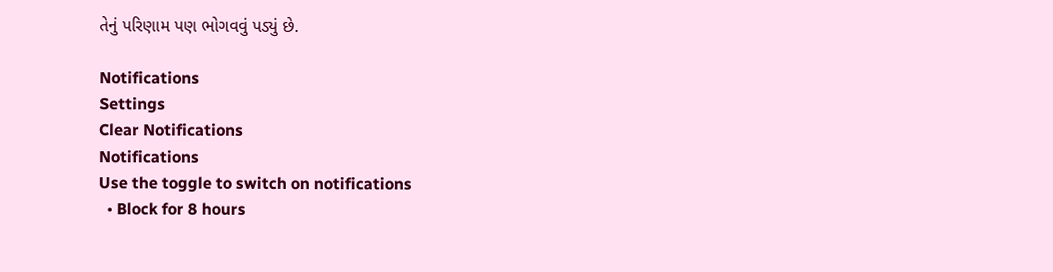તેનું પરિણામ પણ ભોગવવું પડ્યું છે.

Notifications
Settings
Clear Notifications
Notifications
Use the toggle to switch on notifications
  • Block for 8 hours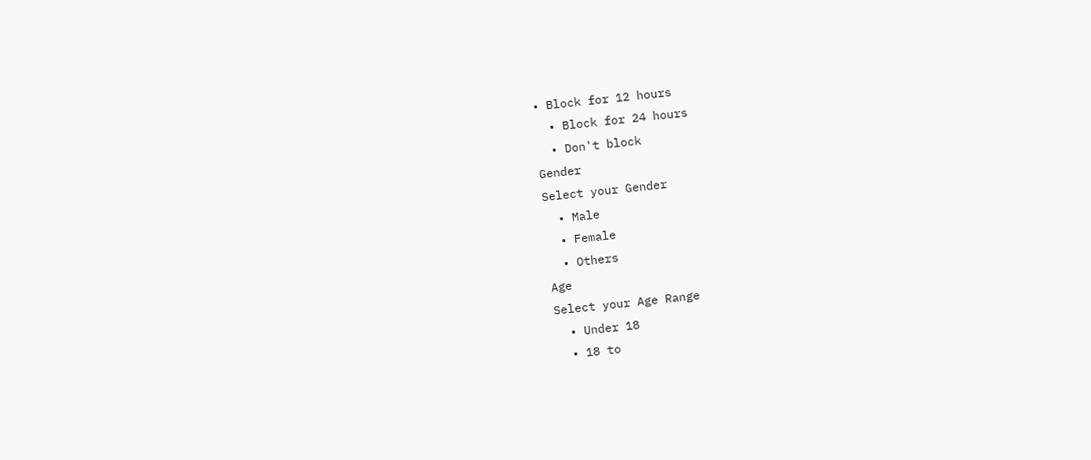• Block for 12 hours
  • Block for 24 hours
  • Don't block
Gender
Select your Gender
  • Male
  • Female
  • Others
Age
Select your Age Range
  • Under 18
  • 18 to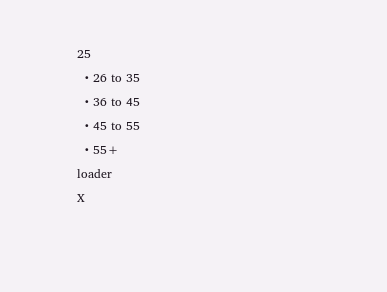25
  • 26 to 35
  • 36 to 45
  • 45 to 55
  • 55+
loader
X